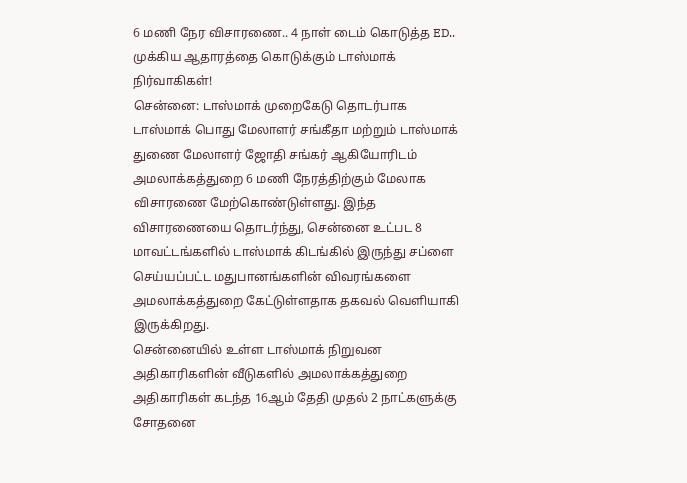6 மணி நேர விசாரணை.. 4 நாள் டைம் கொடுத்த ED.. முக்கிய ஆதாரத்தை கொடுக்கும் டாஸ்மாக் நிர்வாகிகள்!
சென்னை: டாஸ்மாக் முறைகேடு தொடர்பாக டாஸ்மாக் பொது மேலாளர் சங்கீதா மற்றும் டாஸ்மாக் துணை மேலாளர் ஜோதி சங்கர் ஆகியோரிடம் அமலாக்கத்துறை 6 மணி நேரத்திற்கும் மேலாக விசாரணை மேற்கொண்டுள்ளது. இந்த விசாரணையை தொடர்ந்து, சென்னை உட்பட 8 மாவட்டங்களில் டாஸ்மாக் கிடங்கில் இருந்து சப்ளை செய்யப்பட்ட மதுபானங்களின் விவரங்களை அமலாக்கத்துறை கேட்டுள்ளதாக தகவல் வெளியாகி இருக்கிறது.
சென்னையில் உள்ள டாஸ்மாக் நிறுவன அதிகாரிகளின் வீடுகளில் அமலாக்கத்துறை அதிகாரிகள் கடந்த 16ஆம் தேதி முதல் 2 நாட்களுக்கு சோதனை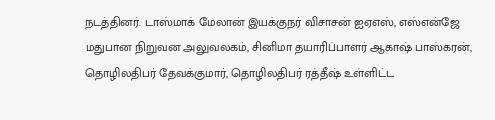நடத்தினர். டாஸ்மாக் மேலான் இயக்குநர் விசாசன் ஐஏஎஸ், எஸ்என்ஜே மதுபான நிறுவன அலுவலகம், சினிமா தயாரிப்பாளர் ஆகாஷ் பாஸ்கரன், தொழிலதிபர் தேவக்குமார், தொழிலதிபர் ரத்தீஷ் உள்ளிட்ட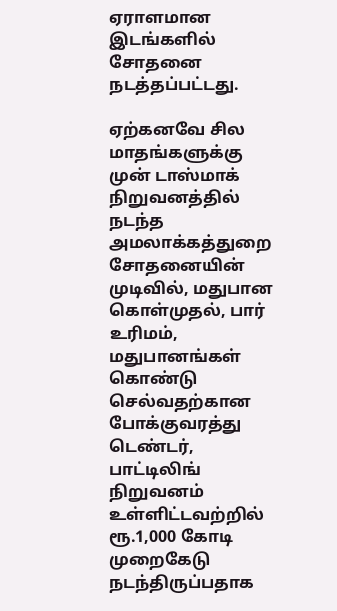ஏராளமான இடங்களில் சோதனை நடத்தப்பட்டது.

ஏற்கனவே சில மாதங்களுக்கு முன் டாஸ்மாக் நிறுவனத்தில் நடந்த அமலாக்கத்துறை சோதனையின் முடிவில், மதுபான கொள்முதல், பார் உரிமம், மதுபானங்கள் கொண்டு செல்வதற்கான போக்குவரத்து டெண்டர், பாட்டிலிங் நிறுவனம் உள்ளிட்டவற்றில் ரூ.1,000 கோடி முறைகேடு நடந்திருப்பதாக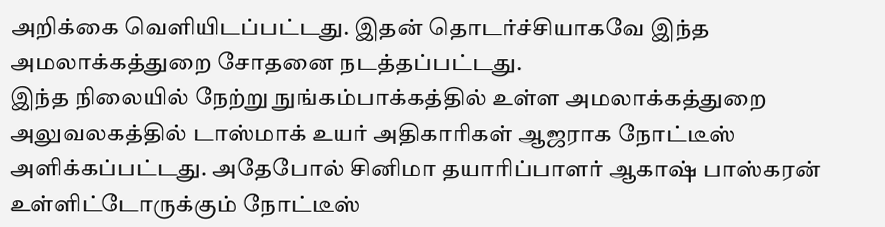அறிக்கை வெளியிடப்பட்டது. இதன் தொடர்ச்சியாகவே இந்த அமலாக்கத்துறை சோதனை நடத்தப்பட்டது.
இந்த நிலையில் நேற்று நுங்கம்பாக்கத்தில் உள்ள அமலாக்கத்துறை அலுவலகத்தில் டாஸ்மாக் உயர் அதிகாரிகள் ஆஜராக நோட்டீஸ் அளிக்கப்பட்டது. அதேபோல் சினிமா தயாரிப்பாளர் ஆகாஷ் பாஸ்கரன் உள்ளிட்டோருக்கும் நோட்டீஸ்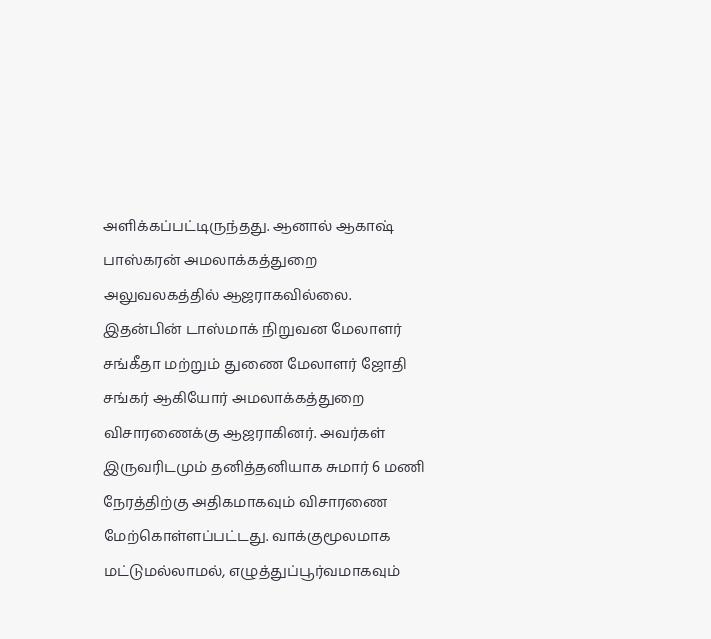அளிக்கப்பட்டிருந்தது. ஆனால் ஆகாஷ் பாஸ்கரன் அமலாக்கத்துறை அலுவலகத்தில் ஆஜராகவில்லை.
இதன்பின் டாஸ்மாக் நிறுவன மேலாளர் சங்கீதா மற்றும் துணை மேலாளர் ஜோதி சங்கர் ஆகியோர் அமலாக்கத்துறை விசாரணைக்கு ஆஜராகினர். அவர்கள் இருவரிடமும் தனித்தனியாக சுமார் 6 மணி நேரத்திற்கு அதிகமாகவும் விசாரணை மேற்கொள்ளப்பட்டது. வாக்குமூலமாக மட்டுமல்லாமல், எழுத்துப்பூர்வமாகவும்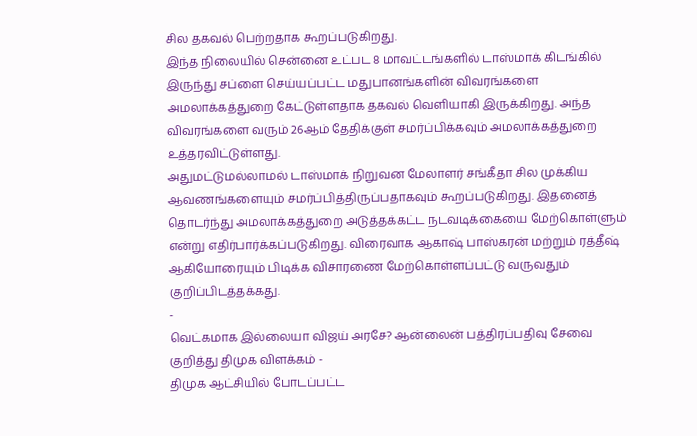சில தகவல் பெற்றதாக கூறப்படுகிறது.
இந்த நிலையில் சென்னை உட்பட 8 மாவட்டங்களில் டாஸ்மாக் கிடங்கில் இருந்து சப்ளை செய்யப்பட்ட மதுபானங்களின் விவரங்களை அமலாக்கத்துறை கேட்டுள்ளதாக தகவல் வெளியாகி இருக்கிறது. அந்த விவரங்களை வரும் 26ஆம் தேதிக்குள் சமர்ப்பிக்கவும் அமலாக்கத்துறை உத்தரவிட்டுள்ளது.
அதுமட்டுமல்லாமல் டாஸ்மாக் நிறுவன மேலாளர் சங்கீதா சில முக்கிய ஆவணங்களையும் சமர்ப்பித்திருப்பதாகவும் கூறப்படுகிறது. இதனைத் தொடர்ந்து அமலாக்கத்துறை அடுத்தக்கட்ட நடவடிக்கையை மேற்கொள்ளும் என்று எதிர்பார்க்கப்படுகிறது. விரைவாக ஆகாஷ் பாஸ்கரன் மற்றும் ரத்தீஷ் ஆகியோரையும் பிடிக்க விசாரணை மேற்கொள்ளப்பட்டு வருவதும் குறிப்பிடத்தக்கது.
-
வெட்கமாக இல்லையா விஜய் அரசே? ஆன்லைன் பத்திரப்பதிவு சேவை குறித்து திமுக விளக்கம் -
திமுக ஆட்சியில் போடப்பட்ட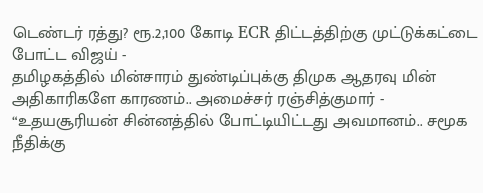டெண்டர் ரத்து? ரூ.2,100 கோடி ECR திட்டத்திற்கு முட்டுக்கட்டை போட்ட விஜய் -
தமிழகத்தில் மின்சாரம் துண்டிப்புக்கு திமுக ஆதரவு மின் அதிகாரிகளே காரணம்.. அமைச்சர் ரஞ்சித்குமார் -
“உதயசூரியன் சின்னத்தில் போட்டியிட்டது அவமானம்.. சமூக நீதிக்கு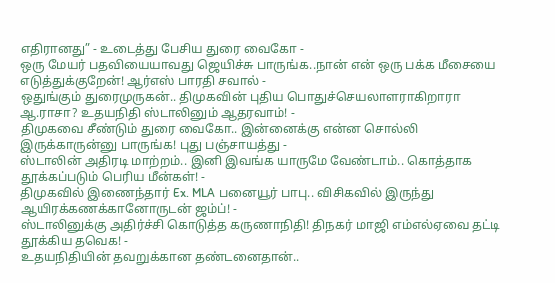எதிரானது” - உடைத்து பேசிய துரை வைகோ -
ஒரு மேயர் பதவியையாவது ஜெயிச்சு பாருங்க..நான் என் ஒரு பக்க மீசையை எடுத்துக்குறேன்! ஆர்எஸ் பாரதி சவால் -
ஒதுங்கும் துரைமுருகன்.. திமுகவின் புதிய பொதுச்செயலாளராகிறாரா ஆ.ராசா? உதயநிதி ஸ்டாலினும் ஆதரவாம்! -
திமுகவை சீண்டும் துரை வைகோ.. இன்னைக்கு என்ன சொல்லி இருக்காருன்னு பாருங்க! புது பஞ்சாயத்து -
ஸ்டாலின் அதிரடி மாற்றம்.. இனி இவங்க யாருமே வேண்டாம்.. கொத்தாக தூக்கப்படும் பெரிய மீன்கள்! -
திமுகவில் இணைந்தார் Ex. MLA பனையூர் பாபு.. விசிகவில் இருந்து ஆயிரக்கணக்கானோருடன் ஜம்ப்! -
ஸ்டாலினுக்கு அதிர்ச்சி கொடுத்த கருணாநிதி! திநகர் மாஜி எம்எல்ஏவை தட்டி தூக்கிய தவெக! -
உதயநிதியின் தவறுக்கான தண்டனைதான்..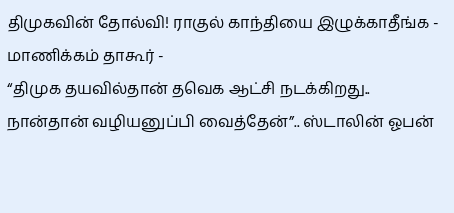திமுகவின் தோல்வி! ராகுல் காந்தியை இழுக்காதீங்க - மாணிக்கம் தாகூர் -
“திமுக தயவில்தான் தவெக ஆட்சி நடக்கிறது.. நான்தான் வழியனுப்பி வைத்தேன்”.. ஸ்டாலின் ஓபன்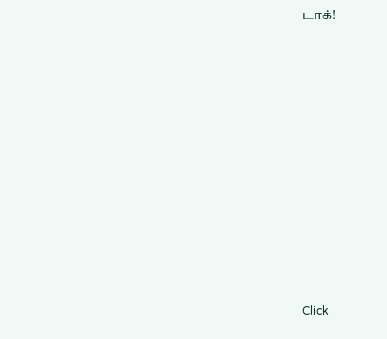டாக்!












Click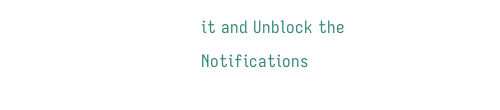it and Unblock the Notifications